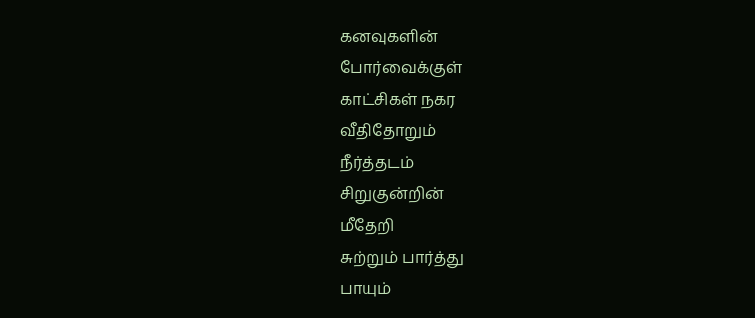கனவுகளின்
போர்வைக்குள்
காட்சிகள் நகர
வீதிதோறும்
நீர்த்தடம்
சிறுகுன்றின்
மீதேறி
சுற்றும் பார்த்து
பாயும்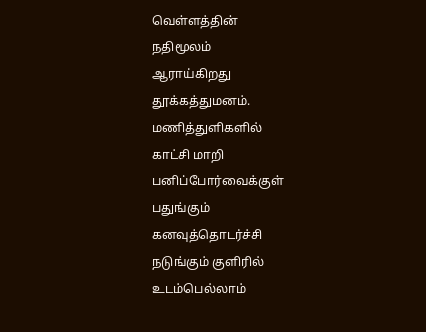வெள்ளத்தின்
நதிமூலம்
ஆராய்கிறது
தூக்கத்துமனம்.
மணித்துளிகளில்
காட்சி மாறி
பனிப்போர்வைக்குள்
பதுங்கும்
கனவுத்தொடர்ச்சி
நடுங்கும் குளிரில்
உடம்பெல்லாம்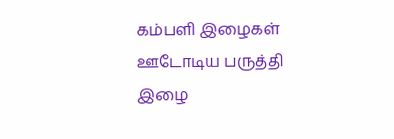கம்பளி இழைகள்
ஊடோடிய பருத்தி
இழை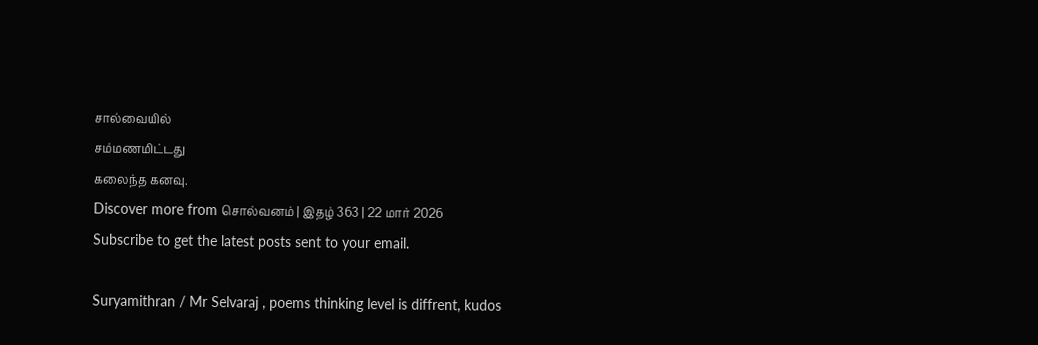சால்வையில்
சம்மணமிட்டது
கலைந்த கனவு.
Discover more from சொல்வனம் | இதழ் 363 | 22 மார் 2026
Subscribe to get the latest posts sent to your email.

Suryamithran / Mr Selvaraj , poems thinking level is diffrent, kudos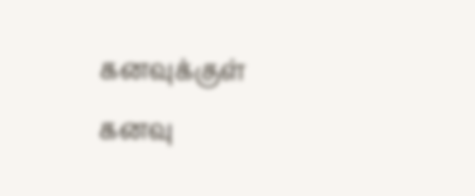கனவுக்குள் கனவு